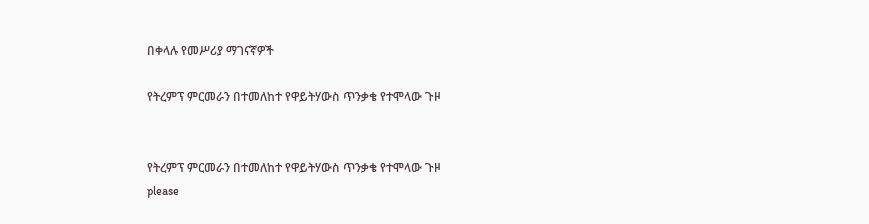በቀላሉ የመሥሪያ ማገናኛዎች

የትረምፕ ምርመራን በተመለከተ የዋይትሃውስ ጥንቃቄ የተሞላው ጉዞ


የትረምፕ ምርመራን በተመለከተ የዋይትሃውስ ጥንቃቄ የተሞላው ጉዞ
please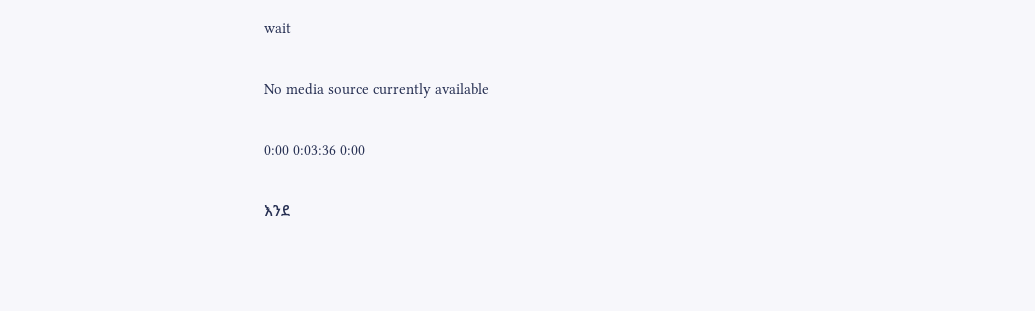wait

No media source currently available

0:00 0:03:36 0:00

እንደ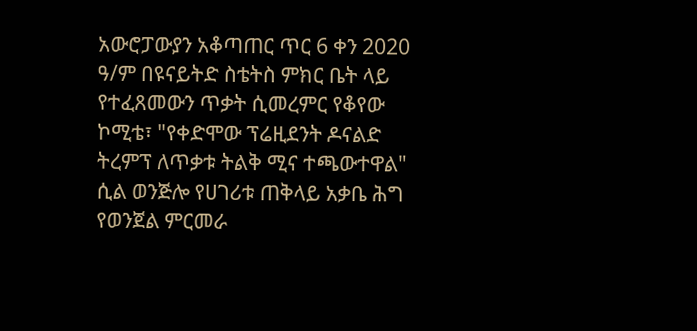አውሮፓውያን አቆጣጠር ጥር 6 ቀን 2020 ዓ/ም በዩናይትድ ስቴትስ ምክር ቤት ላይ የተፈጸመውን ጥቃት ሲመረምር የቆየው ኮሚቴ፣ "የቀድሞው ፕሬዚደንት ዶናልድ ትረምፕ ለጥቃቱ ትልቅ ሚና ተጫውተዋል" ሲል ወንጅሎ የሀገሪቱ ጠቅላይ አቃቤ ሕግ የወንጀል ምርመራ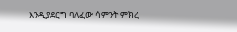እንዲያደርግ ባለፈው ሳምንት ምክረ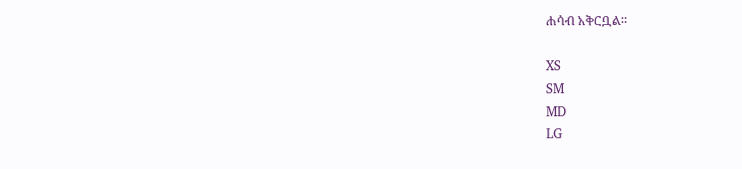ሐሳብ አቅርቧል።

XS
SM
MD
LG